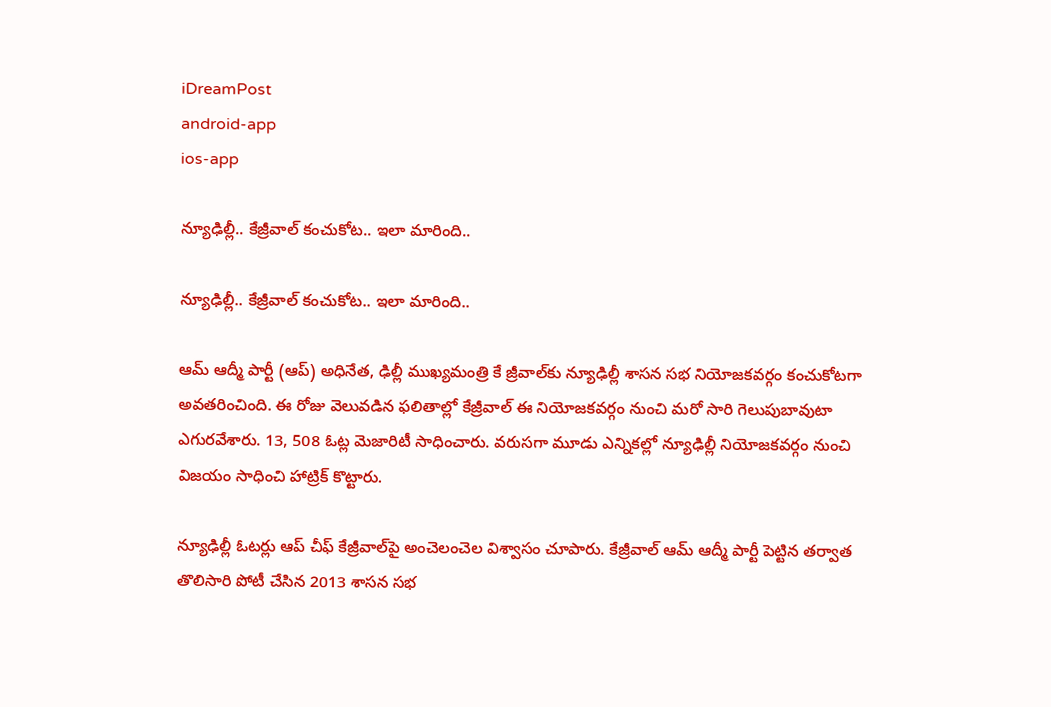iDreamPost
android-app
ios-app

న్యూఢిల్లీ.. కేజ్రీవాల్‌ కంచుకోట.. ఇలా మారింది..

న్యూఢిల్లీ.. కేజ్రీవాల్‌ కంచుకోట.. ఇలా మారింది..

ఆమ్‌ ఆద్మీ పార్టీ (ఆప్‌) అధినేత, ఢిల్లీ ముఖ్యమంత్రి కే జ్రీవాల్‌కు న్యూఢిల్లీ శాసన సభ నియోజకవర్గం కంచుకోటగా అవతరించింది. ఈ రోజు వెలువడిన ఫలితాల్లో కేజ్రీవాల్‌ ఈ నియోజకవర్గం నుంచి మరో సారి గెలుపుబావుటా ఎగురవేశారు. 13, 508 ఓట్ల మెజారిటీ సాధించారు. వరుసగా మూడు ఎన్నికల్లో న్యూఢిల్లీ నియోజకవర్గం నుంచి విజయం సాధించి హాట్రిక్‌ కొట్టారు.

న్యూఢిల్లీ ఓటర్లు ఆప్‌ చీఫ్‌ కేజ్రీవాల్‌పై అంచెలంచెల విశ్వాసం చూపారు. కేజ్రీవాల్‌ ఆమ్‌ ఆద్మీ పార్టీ పెట్టిన తర్వాత తొలిసారి పోటీ చేసిన 2013 శాసన సభ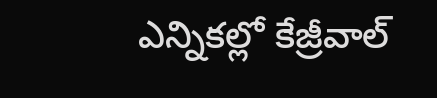ఎన్నికల్లో కేజ్రీవాల్‌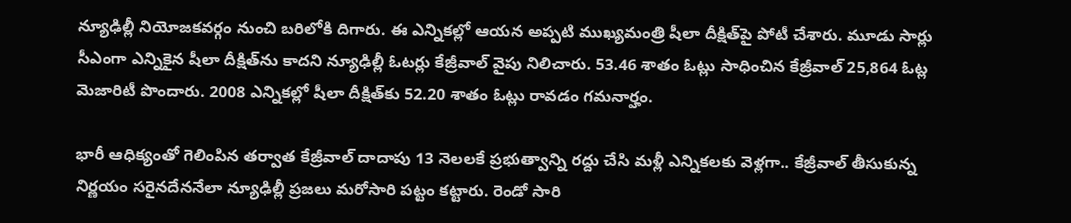న్యూఢిల్లీ నియోజకవర్గం నుంచి బరిలోకి దిగారు. ఈ ఎన్నికల్లో ఆయన అప్పటి ముఖ్యమంత్రి షీలా దీక్షిత్‌పై పోటీ చేశారు. మూడు సార్లు సీఎంగా ఎన్నికైన షీలా దీక్షిత్‌ను కాదని న్యూఢిల్లీ ఓటర్లు కేజ్రీవాల్‌ వైపు నిలిచారు. 53.46 శాతం ఓట్లు సాధించిన కేజ్రీవాల్‌ 25,864 ఓట్ల మెజారిటీ పొందారు. 2008 ఎన్నికల్లో షీలా దీక్షిత్‌కు 52.20 శాతం ఓట్లు రావడం గమనార్హం.

భారీ ఆధిక్యంతో గెలింపిన తర్వాత కేజ్రీవాల్‌ దాదాపు 13 నెలలకే ప్రభుత్వాన్ని రద్దు చేసి మళ్లీ ఎన్నికలకు వెళ్లగా.. కేజ్రీవాల్‌ తీసుకున్న నిర్ణయం సరైనదేననేలా న్యూఢిల్లీ ప్రజలు మరోసారి పట్టం కట్టారు. రెండో సారి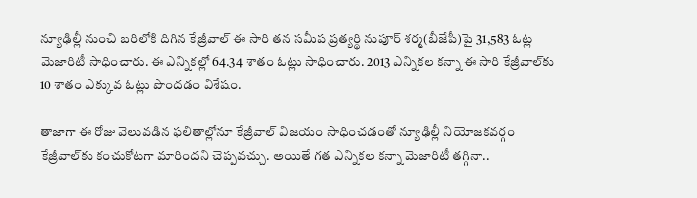న్యూఢిల్లీ నుంచి బరిలోకి దిగిన కేజ్రీవాల్‌ ఈ సారి తన సమీప ప్రత్యర్థి నుపూర్‌ శర్మ(బీజేపీ)పై 31,583 ఓట్ల మెజారిటీ సాధించారు. ఈ ఎన్నికల్లో 64.34 శాతం ఓట్లు సాధించారు. 2013 ఎన్నికల కన్నా ఈ సారి కేజ్రీవాల్‌కు 10 శాతం ఎక్కువ ఓట్లు పొందడం విశేషం.

తాజాగా ఈ రోజు వెలువడిన ఫలితాల్లోనూ కేజ్రీవాల్‌ విజయం సాధించడంతో న్యూఢిల్లీ నియోజకవర్గం కేజ్రీవాల్‌కు కంచుకోటగా మారిందని చెప్పవచ్చు. అయితే గత ఎన్నికల కన్నా మెజారిటీ తగ్గినా..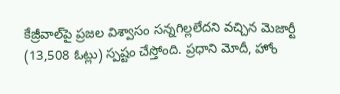కేజ్రీవాల్‌పై ప్రజల విశ్వాసం సన్నగిల్లలేదని వచ్చిన మెజార్టీ (13,508 ఓట్లు) స్పష్టం చేస్తోంది. ప్రధాని మోదీ, హోం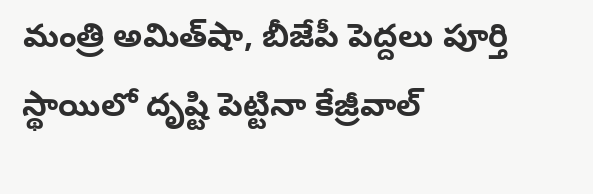మంత్రి అమిత్‌షా, బీజేపీ పెద్దలు పూర్తి స్థాయిలో దృష్టి పెట్టినా కేజ్రీవాల్‌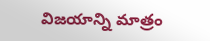విజయాన్ని మాత్రం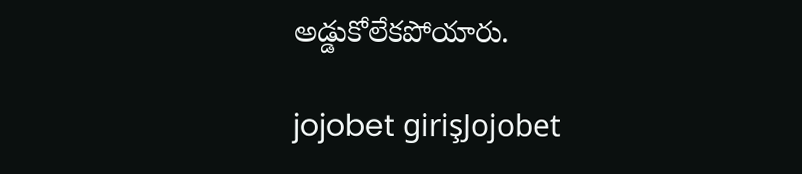అడ్డుకోలేకపోయారు.

jojobet girişJojobet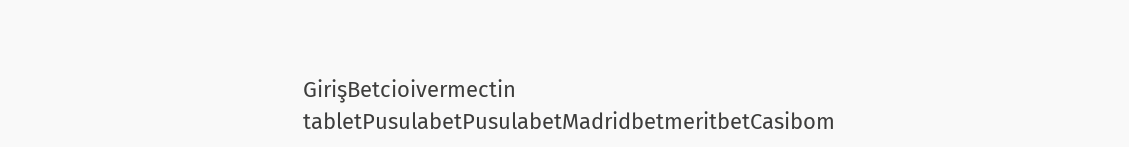GirişBetcioivermectin tabletPusulabetPusulabetMadridbetmeritbetCasibom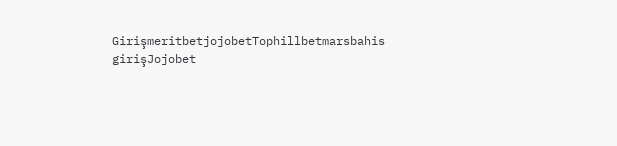GirişmeritbetjojobetTophillbetmarsbahis girişJojobet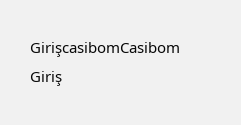GirişcasibomCasibom Giriş